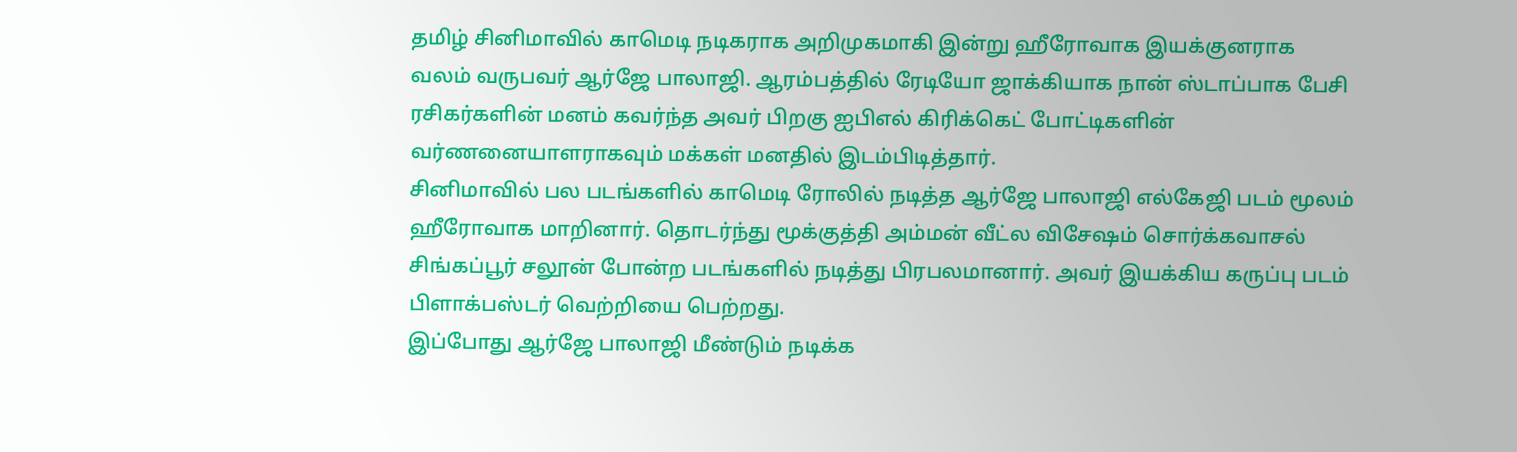தமிழ் சினிமாவில் காமெடி நடிகராக அறிமுகமாகி இன்று ஹீரோவாக இயக்குனராக வலம் வருபவர் ஆர்ஜே பாலாஜி. ஆரம்பத்தில் ரேடியோ ஜாக்கியாக நான் ஸ்டாப்பாக பேசி ரசிகர்களின் மனம் கவர்ந்த அவர் பிறகு ஐபிஎல் கிரிக்கெட் போட்டிகளின் வர்ணனையாளராகவும் மக்கள் மனதில் இடம்பிடித்தார்.
சினிமாவில் பல படங்களில் காமெடி ரோலில் நடித்த ஆர்ஜே பாலாஜி எல்கேஜி படம் மூலம் ஹீரோவாக மாறினார். தொடர்ந்து மூக்குத்தி அம்மன் வீட்ல விசேஷம் சொர்க்கவாசல் சிங்கப்பூர் சலூன் போன்ற படங்களில் நடித்து பிரபலமானார். அவர் இயக்கிய கருப்பு படம் பிளாக்பஸ்டர் வெற்றியை பெற்றது.
இப்போது ஆர்ஜே பாலாஜி மீண்டும் நடிக்க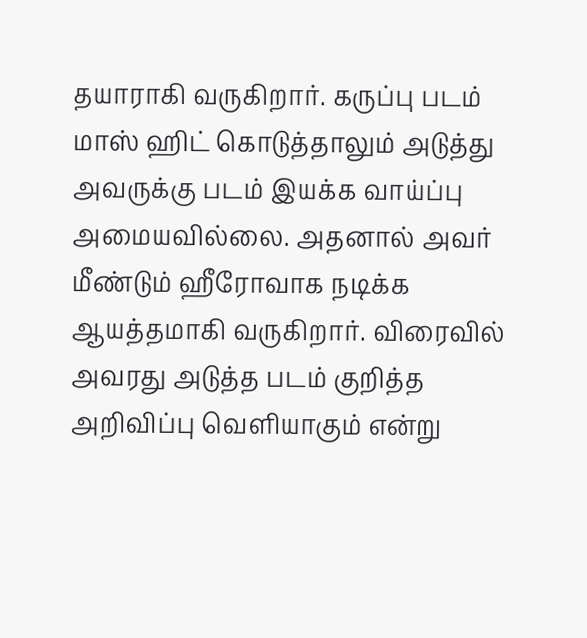தயாராகி வருகிறார். கருப்பு படம் மாஸ் ஹிட் கொடுத்தாலும் அடுத்து அவருக்கு படம் இயக்க வாய்ப்பு அமையவில்லை. அதனால் அவர் மீண்டும் ஹீரோவாக நடிக்க ஆயத்தமாகி வருகிறார். விரைவில் அவரது அடுத்த படம் குறித்த அறிவிப்பு வெளியாகும் என்று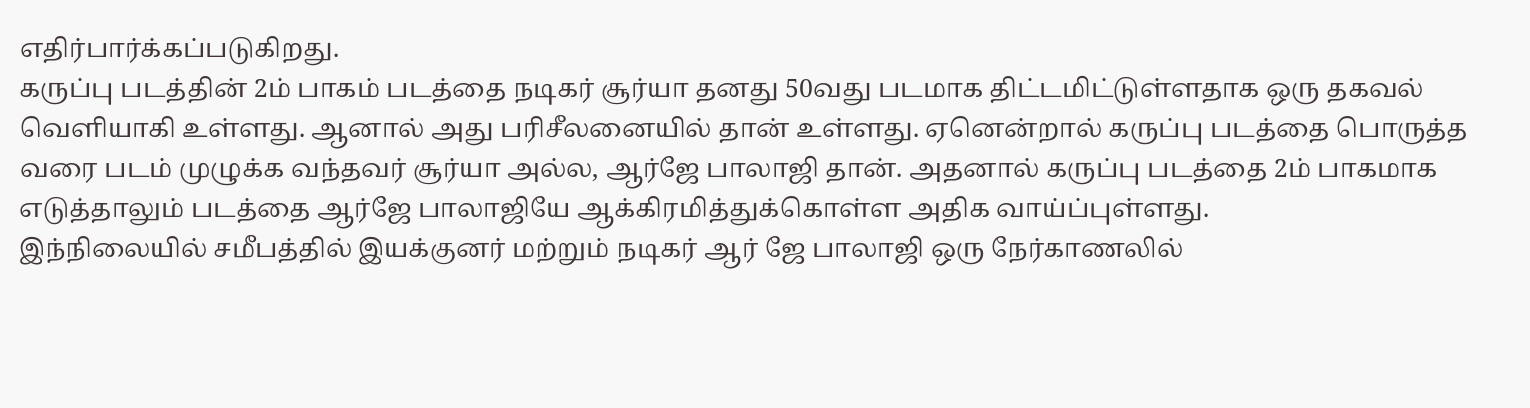எதிர்பார்க்கப்படுகிறது.
கருப்பு படத்தின் 2ம் பாகம் படத்தை நடிகர் சூர்யா தனது 50வது படமாக திட்டமிட்டுள்ளதாக ஒரு தகவல் வெளியாகி உள்ளது. ஆனால் அது பரிசீலனையில் தான் உள்ளது. ஏனென்றால் கருப்பு படத்தை பொருத்த வரை படம் முழுக்க வந்தவர் சூர்யா அல்ல, ஆர்ஜே பாலாஜி தான். அதனால் கருப்பு படத்தை 2ம் பாகமாக எடுத்தாலும் படத்தை ஆர்ஜே பாலாஜியே ஆக்கிரமித்துக்கொள்ள அதிக வாய்ப்புள்ளது.
இந்நிலையில் சமீபத்தில் இயக்குனர் மற்றும் நடிகர் ஆர் ஜே பாலாஜி ஒரு நேர்காணலில்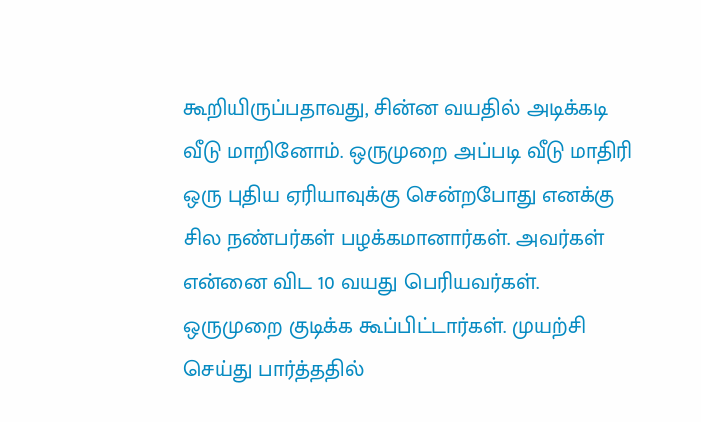கூறியிருப்பதாவது, சின்ன வயதில் அடிக்கடி வீடு மாறினோம். ஒருமுறை அப்படி வீடு மாதிரி ஒரு புதிய ஏரியாவுக்கு சென்றபோது எனக்கு சில நண்பர்கள் பழக்கமானார்கள். அவர்கள் என்னை விட 10 வயது பெரியவர்கள். ஒருமுறை குடிக்க கூப்பிட்டார்கள். முயற்சி செய்து பார்த்ததில்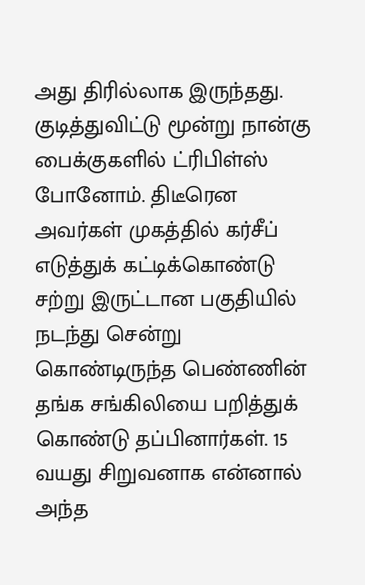அது திரில்லாக இருந்தது.
குடித்துவிட்டு மூன்று நான்கு பைக்குகளில் ட்ரிபிள்ஸ் போனோம். திடீரென அவர்கள் முகத்தில் கர்சீப் எடுத்துக் கட்டிக்கொண்டு சற்று இருட்டான பகுதியில் நடந்து சென்று கொண்டிருந்த பெண்ணின் தங்க சங்கிலியை பறித்துக் கொண்டு தப்பினார்கள். 15 வயது சிறுவனாக என்னால் அந்த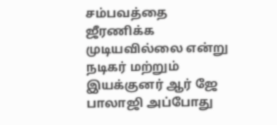சம்பவத்தை ஜீரணிக்க முடியவில்லை என்று நடிகர் மற்றும் இயக்குனர் ஆர் ஜே பாலாஜி அப்போது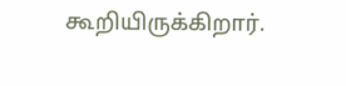கூறியிருக்கிறார்.